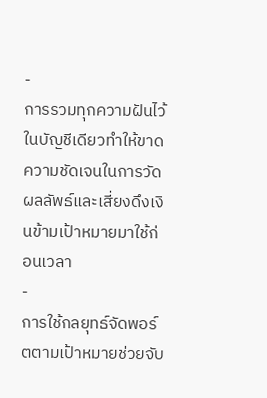-
การรวมทุกความฝันไว้ในบัญชีเดียวทำให้ขาดความชัดเจนในการวัดผลลัพธ์และเสี่ยงดึงเงินข้ามเป้าหมายมาใช้ก่อนเวลา
-
การใช้กลยุทธ์จัดพอร์ตตามเป้าหมายช่วยจับ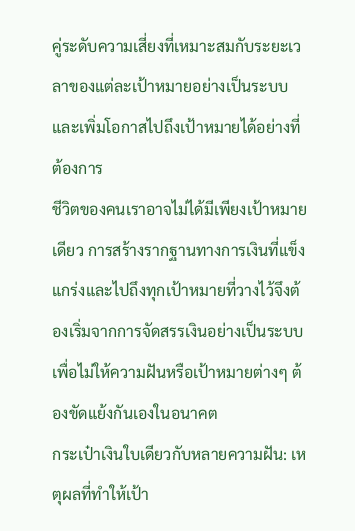คู่ระดับความเสี่ยงที่เหมาะสมกับระยะเวลาของแต่ละเป้าหมายอย่างเป็นระบบ และเพิ่มโอกาสไปถึงเป้าหมายได้อย่างที่ต้องการ
ชีวิตของคนเราอาจไม่ได้มีเพียงเป้าหมายเดียว การสร้างรากฐานทางการเงินที่แข็งแกร่งและไปถึงทุกเป้าหมายที่วางไว้จึงต้องเริ่มจากการจัดสรรเงินอย่างเป็นระบบเพื่อไม่ให้ความฝันหรือเป้าหมายต่างๆ ต้องขัดแย้งกันเองในอนาคต
กระเป๋าเงินใบเดียวกับหลายความฝัน: เหตุผลที่ทำให้เป้า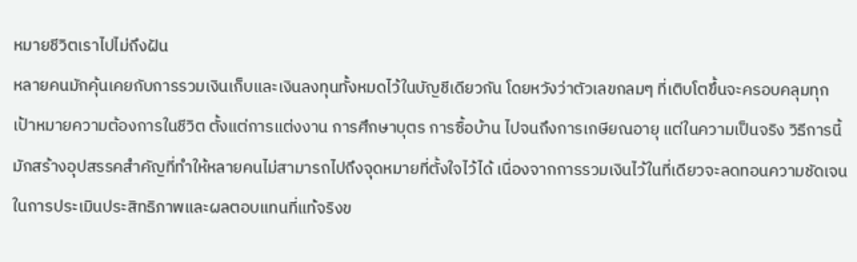หมายชีวิตเราไปไม่ถึงฝัน
หลายคนมักคุ้นเคยกับการรวมเงินเก็บและเงินลงทุนทั้งหมดไว้ในบัญชีเดียวกัน โดยหวังว่าตัวเลขกลมๆ ที่เติบโตขึ้นจะครอบคลุมทุกเป้าหมายความต้องการในชีวิต ตั้งแต่การแต่งงาน การศึกษาบุตร การซื้อบ้าน ไปจนถึงการเกษียณอายุ แต่ในความเป็นจริง วิธีการนี้มักสร้างอุปสรรคสำคัญที่ทำให้หลายคนไม่สามารถไปถึงจุดหมายที่ตั้งใจไว้ได้ เนื่องจากการรวมเงินไว้ในที่เดียวจะลดทอนความชัดเจนในการประเมินประสิทธิภาพและผลตอบแทนที่แท้จริงข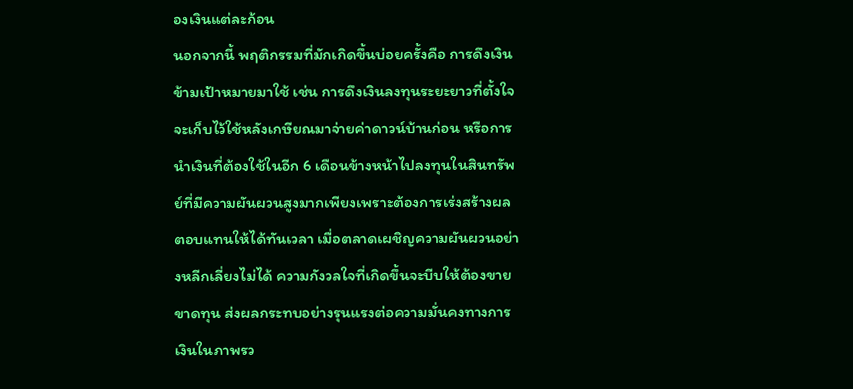องเงินแต่ละก้อน
นอกจากนี้ พฤติกรรมที่มักเกิดขึ้นบ่อยครั้งคือ การดึงเงินข้ามเป้าหมายมาใช้ เช่น การดึงเงินลงทุนระยะยาวที่ตั้งใจจะเก็บไว้ใช้หลังเกษียณมาจ่ายค่าดาวน์บ้านก่อน หรือการนำเงินที่ต้องใช้ในอีก 6 เดือนข้างหน้าไปลงทุนในสินทรัพย์ที่มีความผันผวนสูงมากเพียงเพราะต้องการเร่งสร้างผลตอบแทนให้ได้ทันเวลา เมื่อตลาดเผชิญความผันผวนอย่างหลีกเลี่ยงไม่ได้ ความกังวลใจที่เกิดขึ้นจะบีบให้ต้องขายขาดทุน ส่งผลกระทบอย่างรุนแรงต่อความมั่นคงทางการเงินในภาพรว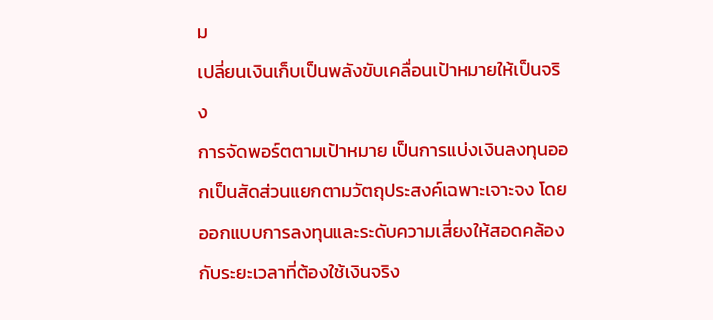ม
เปลี่ยนเงินเก็บเป็นพลังขับเคลื่อนเป้าหมายให้เป็นจริง
การจัดพอร์ตตามเป้าหมาย เป็นการแบ่งเงินลงทุนออกเป็นสัดส่วนแยกตามวัตถุประสงค์เฉพาะเจาะจง โดยออกแบบการลงทุนและระดับความเสี่ยงให้สอดคล้องกับระยะเวลาที่ต้องใช้เงินจริง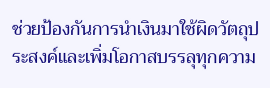ช่วยป้องกันการนำเงินมาใช้ผิดวัตถุประสงค์และเพิ่มโอกาสบรรลุทุกความ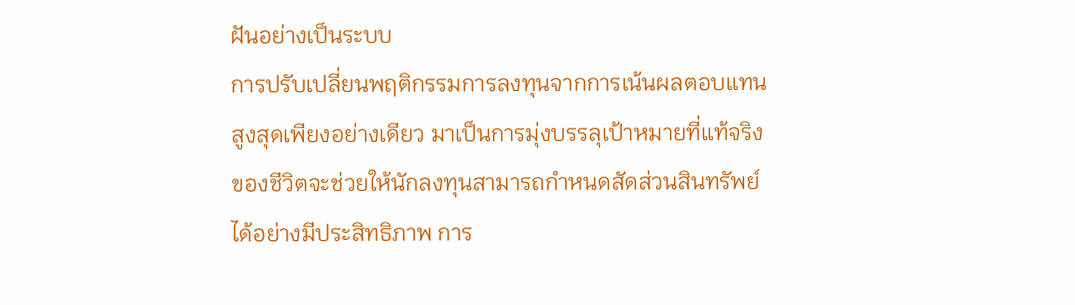ฝันอย่างเป็นระบบ
การปรับเปลี่ยนพฤติกรรมการลงทุนจากการเน้นผลตอบแทนสูงสุดเพียงอย่างเดียว มาเป็นการมุ่งบรรลุเป้าหมายที่แท้จริงของชีวิตจะช่วยให้นักลงทุนสามารถกำหนดสัดส่วนสินทรัพย์ได้อย่างมีประสิทธิภาพ การ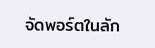จัดพอร์ตในลัก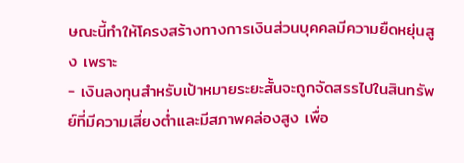ษณะนี้ทำให้โครงสร้างทางการเงินส่วนบุคคลมีความยืดหยุ่นสูง เพราะ
- เงินลงทุนสำหรับเป้าหมายระยะสั้นจะถูกจัดสรรไปในสินทรัพย์ที่มีความเสี่ยงต่ำและมีสภาพคล่องสูง เพื่อ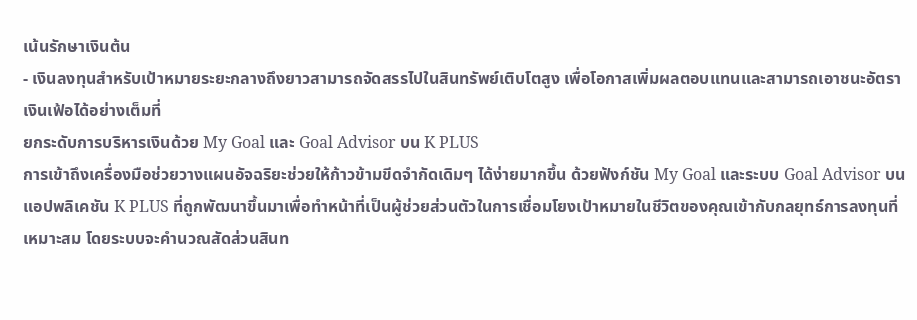เน้นรักษาเงินต้น
- เงินลงทุนสำหรับเป้าหมายระยะกลางถึงยาวสามารถจัดสรรไปในสินทรัพย์เติบโตสูง เพื่อโอกาสเพิ่มผลตอบแทนและสามารถเอาชนะอัตราเงินเฟ้อได้อย่างเต็มที่
ยกระดับการบริหารเงินด้วย My Goal และ Goal Advisor บน K PLUS
การเข้าถึงเครื่องมือช่วยวางแผนอัจฉริยะช่วยให้ก้าวข้ามขีดจำกัดเดิมๆ ได้ง่ายมากขึ้น ด้วยฟังก์ชัน My Goal และระบบ Goal Advisor บนแอปพลิเคชัน K PLUS ที่ถูกพัฒนาขึ้นมาเพื่อทำหน้าที่เป็นผู้ช่วยส่วนตัวในการเชื่อมโยงเป้าหมายในชีวิตของคุณเข้ากับกลยุทธ์การลงทุนที่เหมาะสม โดยระบบจะคำนวณสัดส่วนสินท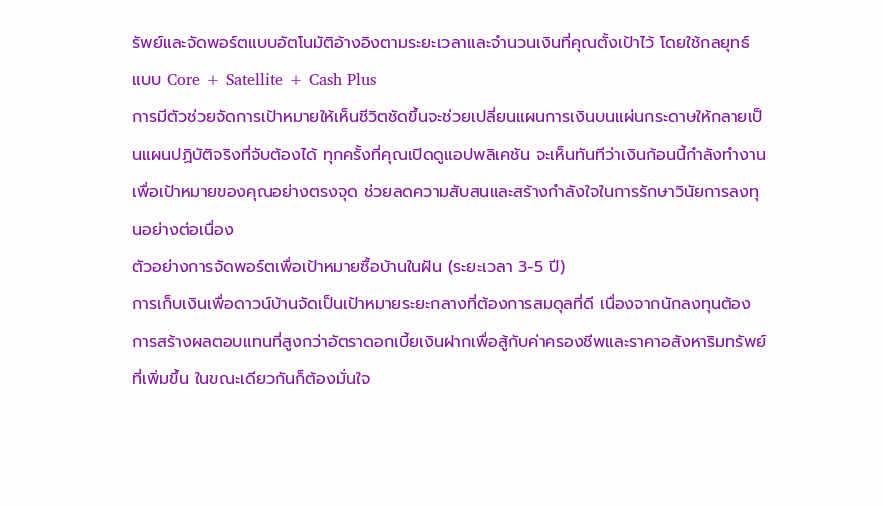รัพย์และจัดพอร์ตแบบอัตโนมัติอ้างอิงตามระยะเวลาและจำนวนเงินที่คุณตั้งเป้าไว้ โดยใช้กลยุทธ์แบบ Core + Satellite + Cash Plus
การมีตัวช่วยจัดการเป้าหมายให้เห็นชีวิตชัดขึ้นจะช่วยเปลี่ยนแผนการเงินบนแผ่นกระดาษให้กลายเป็นแผนปฏิบัติจริงที่จับต้องได้ ทุกครั้งที่คุณเปิดดูแอปพลิเคชัน จะเห็นทันทีว่าเงินก้อนนี้กำลังทำงานเพื่อเป้าหมายของคุณอย่างตรงจุด ช่วยลดความสับสนและสร้างกำลังใจในการรักษาวินัยการลงทุนอย่างต่อเนื่อง
ตัวอย่างการจัดพอร์ตเพื่อเป้าหมายซื้อบ้านในฝัน (ระยะเวลา 3-5 ปี)
การเก็บเงินเพื่อดาวน์บ้านจัดเป็นเป้าหมายระยะกลางที่ต้องการสมดุลที่ดี เนื่องจากนักลงทุนต้องการสร้างผลตอบแทนที่สูงกว่าอัตราดอกเบี้ยเงินฝากเพื่อสู้กับค่าครองชีพและราคาอสังหาริมทรัพย์ที่เพิ่มขึ้น ในขณะเดียวกันก็ต้องมั่นใจ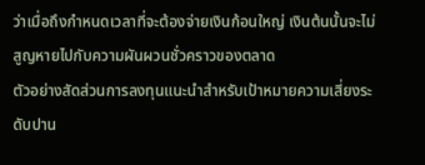ว่าเมื่อถึงกำหนดเวลาที่จะต้องจ่ายเงินก้อนใหญ่ เงินต้นนั้นจะไม่สูญหายไปกับความผันผวนชั่วคราวของตลาด
ตัวอย่างสัดส่วนการลงทุนแนะนำสำหรับเป้าหมายความเสี่ยงระดับปาน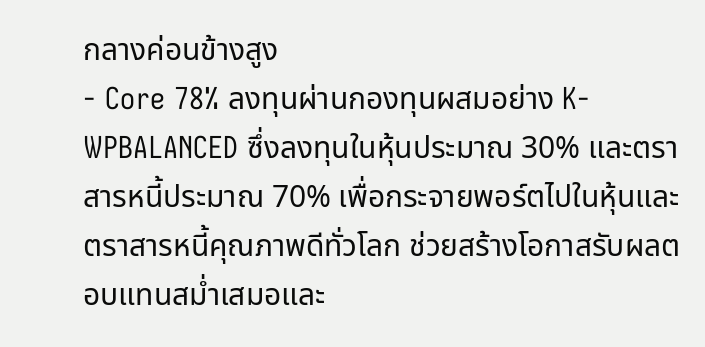กลางค่อนข้างสูง
- Core 78% ลงทุนผ่านกองทุนผสมอย่าง K-WPBALANCED ซึ่งลงทุนในหุ้นประมาณ 30% และตราสารหนี้ประมาณ 70% เพื่อกระจายพอร์ตไปในหุ้นและตราสารหนี้คุณภาพดีทั่วโลก ช่วยสร้างโอกาสรับผลตอบแทนสม่ำเสมอและ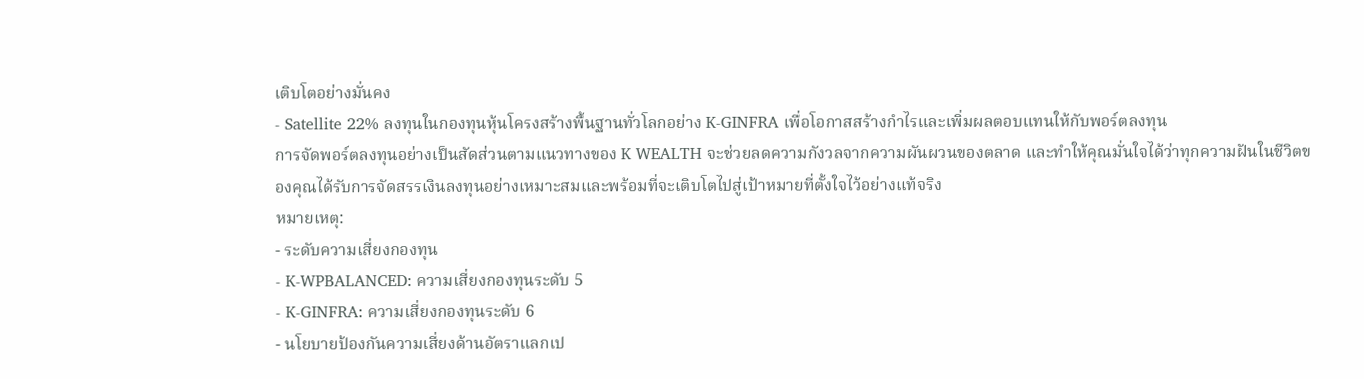เติบโตอย่างมั่นคง
- Satellite 22% ลงทุนในกองทุนหุ้นโครงสร้างพื้นฐานทั่วโลกอย่าง K-GINFRA เพื่อโอกาสสร้างกำไรและเพิ่มผลตอบแทนให้กับพอร์ตลงทุน
การจัดพอร์ตลงทุนอย่างเป็นสัดส่วนตามแนวทางของ K WEALTH จะช่วยลดความกังวลจากความผันผวนของตลาด และทำให้คุณมั่นใจได้ว่าทุกความฝันในชีวิตของคุณได้รับการจัดสรรเงินลงทุนอย่างเหมาะสมและพร้อมที่จะเติบโตไปสู่เป้าหมายที่ตั้งใจไว้อย่างแท้จริง
หมายเหตุ:
- ระดับความเสี่ยงกองทุน
- K-WPBALANCED: ความเสี่ยงกองทุนระดับ 5
- K-GINFRA: ความเสี่ยงกองทุนระดับ 6
- นโยบายป้องกันความเสี่ยงด้านอัตราแลกเป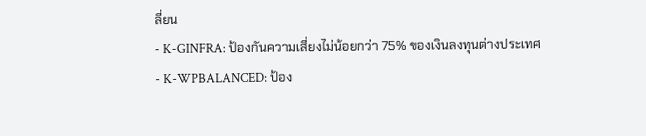ลี่ยน
- K-GINFRA: ป้องกันความเสี่ยงไม่น้อยกว่า 75% ของเงินลงทุนต่างประเทศ
- K-WPBALANCED: ป้อง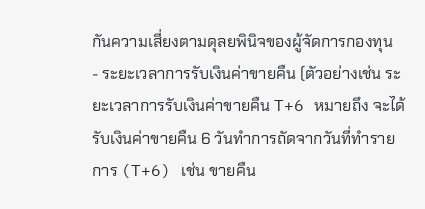กันความเสี่ยงตามดุลยพินิจของผู้จัดการกองทุน
- ระยะเวลาการรับเงินค่าขายคืน (ตัวอย่างเช่น ระยะเวลาการรับเงินค่าขายคืน T+6 หมายถึง จะได้รับเงินค่าขายคืน 6 วันทำการถัดจากวันที่ทำรายการ (T+6) เช่น ขายคืน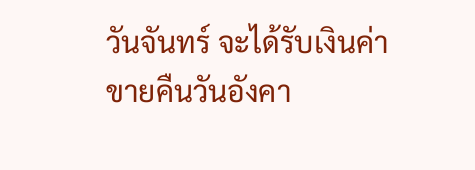วันจันทร์ จะได้รับเงินค่าขายคืนวันอังคา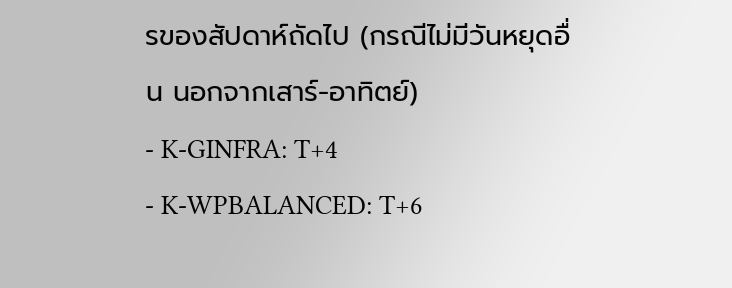รของสัปดาห์ถัดไป (กรณีไม่มีวันหยุดอื่น นอกจากเสาร์-อาทิตย์)
- K-GINFRA: T+4
- K-WPBALANCED: T+6